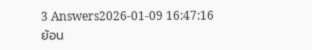3 Answers2026-01-09 16:47:16
ย้อน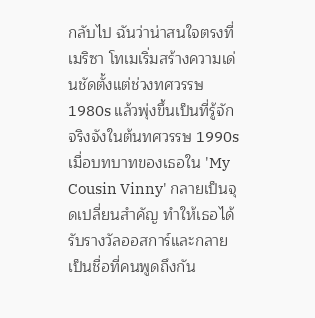กลับไป ฉันว่าน่าสนใจตรงที่เมริซา โทเมเริ่มสร้างความเด่นชัดตั้งแต่ช่วงทศวรรษ 1980s แล้วพุ่งขึ้นเป็นที่รู้จักจริงจังในต้นทศวรรษ 1990s เมื่อบทบาทของเธอใน 'My Cousin Vinny' กลายเป็นจุดเปลี่ยนสำคัญ ทำให้เธอได้รับรางวัลออสการ์และกลายเป็นชื่อที่คนพูดถึงกัน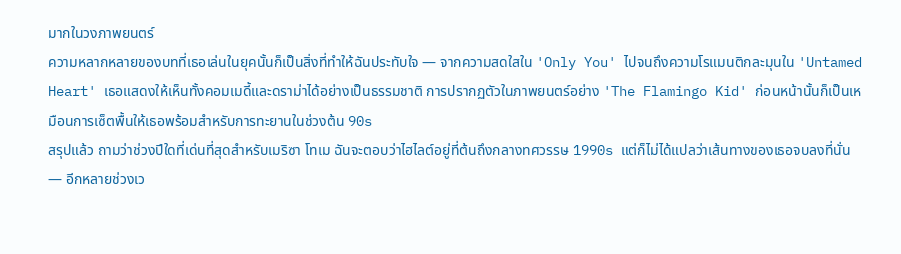มากในวงภาพยนตร์
ความหลากหลายของบทที่เธอเล่นในยุคนั้นก็เป็นสิ่งที่ทำให้ฉันประทับใจ — จากความสดใสใน 'Only You' ไปจนถึงความโรแมนติกละมุนใน 'Untamed Heart' เธอแสดงให้เห็นทั้งคอมเมดี้และดราม่าได้อย่างเป็นธรรมชาติ การปรากฏตัวในภาพยนตร์อย่าง 'The Flamingo Kid' ก่อนหน้านั้นก็เป็นเหมือนการเซ็ตพื้นให้เธอพร้อมสำหรับการทะยานในช่วงต้น 90s
สรุปแล้ว ถามว่าช่วงปีใดที่เด่นที่สุดสำหรับเมริซา โทเม ฉันจะตอบว่าไฮไลต์อยู่ที่ต้นถึงกลางทศวรรษ 1990s แต่ก็ไม่ได้แปลว่าเส้นทางของเธอจบลงที่นั่น — อีกหลายช่วงเว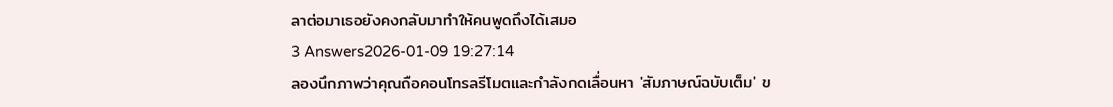ลาต่อมาเธอยังคงกลับมาทำให้คนพูดถึงได้เสมอ
3 Answers2026-01-09 19:27:14
ลองนึกภาพว่าคุณถือคอนโทรลรีโมตและกำลังกดเลื่อนหา 'สัมภาษณ์ฉบับเต็ม' ข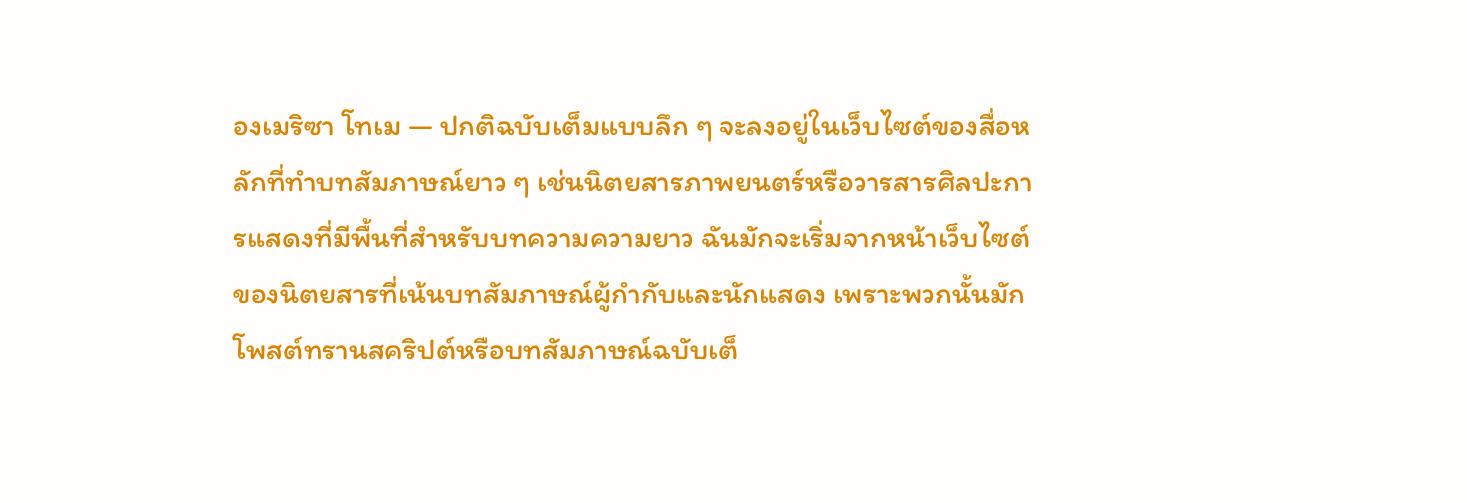องเมริซา โทเม — ปกติฉบับเต็มแบบลึก ๆ จะลงอยู่ในเว็บไซต์ของสื่อหลักที่ทำบทสัมภาษณ์ยาว ๆ เช่นนิตยสารภาพยนตร์หรือวารสารศิลปะการแสดงที่มีพื้นที่สำหรับบทความความยาว ฉันมักจะเริ่มจากหน้าเว็บไซต์ของนิตยสารที่เน้นบทสัมภาษณ์ผู้กำกับและนักแสดง เพราะพวกนั้นมักโพสต์ทรานสคริปต์หรือบทสัมภาษณ์ฉบับเต็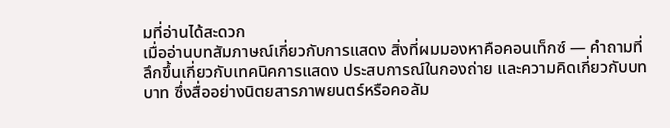มที่อ่านได้สะดวก
เมื่ออ่านบทสัมภาษณ์เกี่ยวกับการแสดง สิ่งที่ผมมองหาคือคอนเท็กซ์ — คำถามที่ลึกขึ้นเกี่ยวกับเทคนิคการแสดง ประสบการณ์ในกองถ่าย และความคิดเกี่ยวกับบทบาท ซึ่งสื่ออย่างนิตยสารภาพยนตร์หรือคอลัม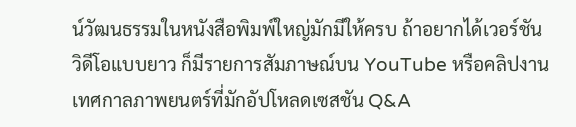น์วัฒนธรรมในหนังสือพิมพ์ใหญ่มักมีให้ครบ ถ้าอยากได้เวอร์ชันวิดีโอแบบยาว ก็มีรายการสัมภาษณ์บน YouTube หรือคลิปงานเทศกาลภาพยนตร์ที่มักอัปโหลดเซสชัน Q&A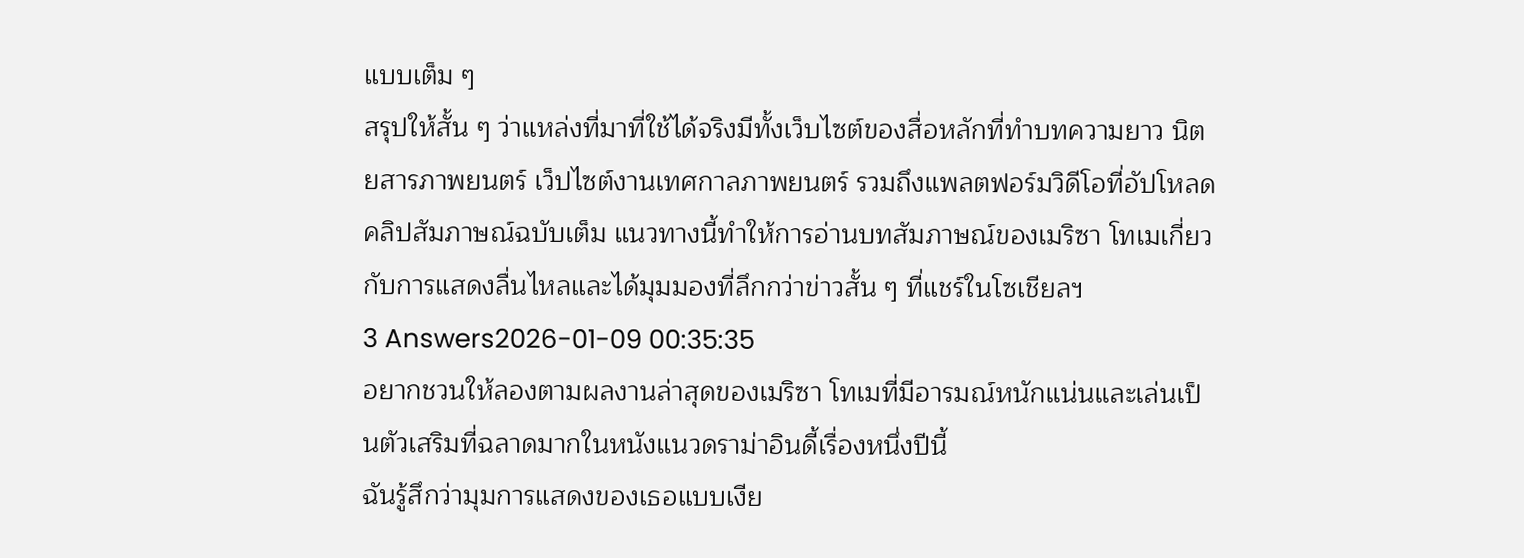แบบเต็ม ๆ
สรุปให้สั้น ๆ ว่าแหล่งที่มาที่ใช้ได้จริงมีทั้งเว็บไซต์ของสื่อหลักที่ทำบทความยาว นิตยสารภาพยนตร์ เว็ปไซต์งานเทศกาลภาพยนตร์ รวมถึงแพลตฟอร์มวิดีโอที่อัปโหลดคลิปสัมภาษณ์ฉบับเต็ม แนวทางนี้ทำให้การอ่านบทสัมภาษณ์ของเมริซา โทเมเกี่ยวกับการแสดงลื่นไหลและได้มุมมองที่ลึกกว่าข่าวสั้น ๆ ที่แชร์ในโซเชียลฯ
3 Answers2026-01-09 00:35:35
อยากชวนให้ลองตามผลงานล่าสุดของเมริซา โทเมที่มีอารมณ์หนักแน่นและเล่นเป็นตัวเสริมที่ฉลาดมากในหนังแนวดราม่าอินดี้เรื่องหนึ่งปีนี้
ฉันรู้สึกว่ามุมการแสดงของเธอแบบเงีย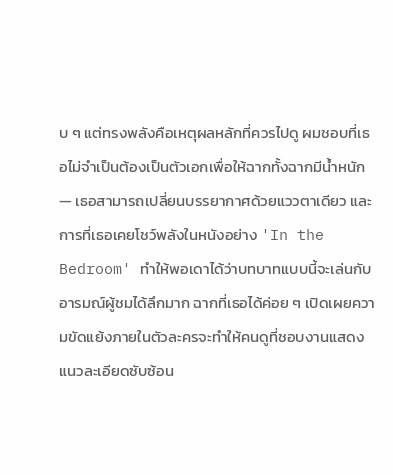บ ๆ แต่ทรงพลังคือเหตุผลหลักที่ควรไปดู ผมชอบที่เธอไม่จำเป็นต้องเป็นตัวเอกเพื่อให้ฉากทั้งฉากมีน้ำหนัก — เธอสามารถเปลี่ยนบรรยากาศด้วยแววตาเดียว และการที่เธอเคยโชว์พลังในหนังอย่าง 'In the Bedroom' ทำให้พอเดาได้ว่าบทบาทแบบนี้จะเล่นกับอารมณ์ผู้ชมได้ลึกมาก ฉากที่เธอได้ค่อย ๆ เปิดเผยความขัดแย้งภายในตัวละครจะทำให้คนดูที่ชอบงานแสดงแนวละเอียดซับซ้อน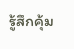รู้สึกคุ้ม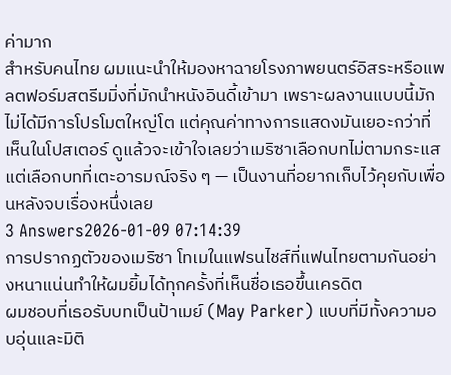ค่ามาก
สำหรับคนไทย ผมแนะนำให้มองหาฉายโรงภาพยนตร์อิสระหรือแพลตฟอร์มสตรีมมิ่งที่มักนำหนังอินดี้เข้ามา เพราะผลงานแบบนี้มักไม่ได้มีการโปรโมตใหญ่โต แต่คุณค่าทางการแสดงมันเยอะกว่าที่เห็นในโปสเตอร์ ดูแล้วจะเข้าใจเลยว่าเมริซาเลือกบทไม่ตามกระแส แต่เลือกบทที่เตะอารมณ์จริง ๆ — เป็นงานที่อยากเก็บไว้คุยกับเพื่อนหลังจบเรื่องหนึ่งเลย
3 Answers2026-01-09 07:14:39
การปรากฏตัวของเมริซา โทเมในแฟรนไชส์ที่แฟนไทยตามกันอย่างหนาแน่นทำให้ผมยิ้มได้ทุกครั้งที่เห็นชื่อเธอขึ้นเครดิต
ผมชอบที่เธอรับบทเป็นป้าเมย์ (May Parker) แบบที่มีทั้งความอบอุ่นและมิติ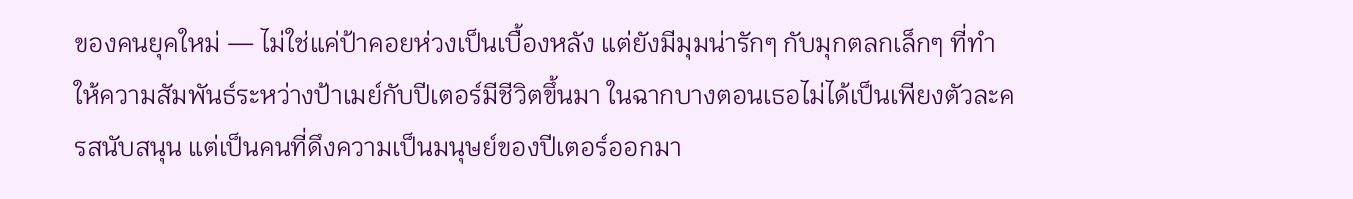ของคนยุคใหม่ — ไม่ใช่แค่ป้าคอยห่วงเป็นเบื้องหลัง แต่ยังมีมุมน่ารักๆ กับมุกตลกเล็กๆ ที่ทำให้ความสัมพันธ์ระหว่างป้าเมย์กับปีเตอร์มีชีวิตขึ้นมา ในฉากบางตอนเธอไม่ได้เป็นเพียงตัวละครสนับสนุน แต่เป็นคนที่ดึงความเป็นมนุษย์ของปีเตอร์ออกมา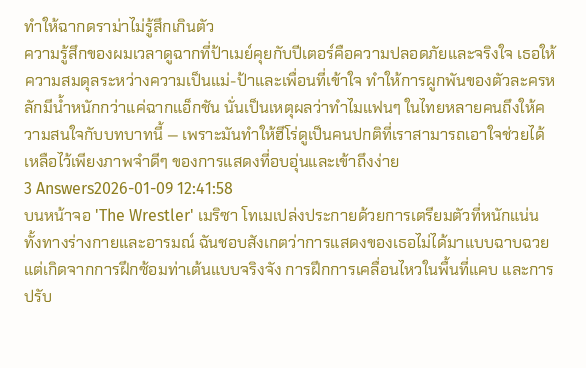ทำให้ฉากดราม่าไม่รู้สึกเกินตัว
ความรู้สึกของผมเวลาดูฉากที่ป้าเมย์คุยกับปีเตอร์คือความปลอดภัยและจริงใจ เธอให้ความสมดุลระหว่างความเป็นแม่-ป้าและเพื่อนที่เข้าใจ ทำให้การผูกพันของตัวละครหลักมีน้ำหนักกว่าแค่ฉากแอ็กชัน นั่นเป็นเหตุผลว่าทำไมแฟนๆ ในไทยหลายคนถึงให้ความสนใจกับบทบาทนี้ — เพราะมันทำให้ฮีโร่ดูเป็นคนปกติที่เราสามารถเอาใจช่วยได้ เหลือไว้เพียงภาพจำดีๆ ของการแสดงที่อบอุ่นและเข้าถึงง่าย
3 Answers2026-01-09 12:41:58
บนหน้าจอ 'The Wrestler' เมริซา โทเมเปล่งประกายด้วยการเตรียมตัวที่หนักแน่นทั้งทางร่างกายและอารมณ์ ฉันชอบสังเกตว่าการแสดงของเธอไม่ได้มาแบบฉาบฉวย แต่เกิดจากการฝึกซ้อมท่าเต้นแบบจริงจัง การฝึกการเคลื่อนไหวในพื้นที่แคบ และการปรับ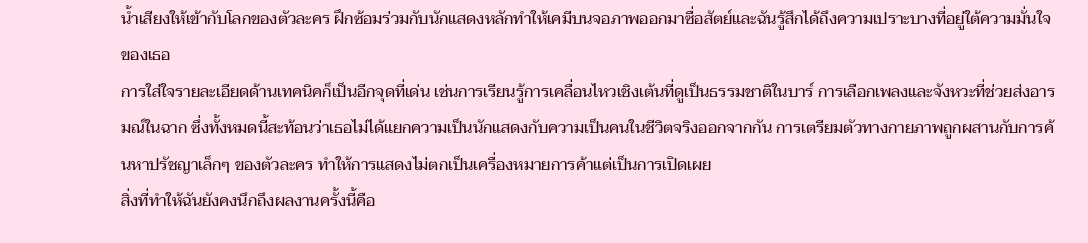น้ำเสียงให้เข้ากับโลกของตัวละคร ฝึกซ้อมร่วมกับนักแสดงหลักทำให้เคมีบนจอภาพออกมาซื่อสัตย์และฉันรู้สึกได้ถึงความเปราะบางที่อยู่ใต้ความมั่นใจของเธอ
การใส่ใจรายละเอียดด้านเทคนิคก็เป็นอีกจุดที่เด่น เช่นการเรียนรู้การเคลื่อนไหวเชิงเต้นที่ดูเป็นธรรมชาติในบาร์ การเลือกเพลงและจังหวะที่ช่วยส่งอารมณ์ในฉาก ซึ่งทั้งหมดนี้สะท้อนว่าเธอไม่ได้แยกความเป็นนักแสดงกับความเป็นคนในชีวิตจริงออกจากกัน การเตรียมตัวทางกายภาพถูกผสานกับการค้นหาปรัชญาเล็กๆ ของตัวละคร ทำให้การแสดงไม่ตกเป็นเครื่องหมายการค้าแต่เป็นการเปิดเผย
สิ่งที่ทำให้ฉันยังคงนึกถึงผลงานครั้งนี้คือ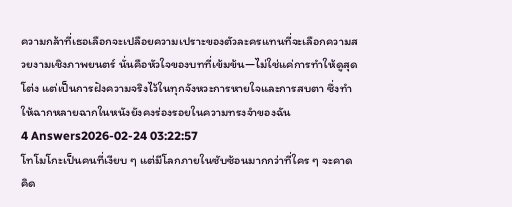ความกล้าที่เธอเลือกจะเปลือยความเปราะของตัวละครแทนที่จะเลือกความสวยงามเชิงภาพยนตร์ นั่นคือหัวใจของบทที่เข้มข้น—ไม่ใช่แค่การทำให้ดูสุดโต่ง แต่เป็นการฝังความจริงไว้ในทุกจังหวะการหายใจและการสบตา ซึ่งทำให้ฉากหลายฉากในหนังยังคงร่องรอยในความทรงจำของฉัน
4 Answers2026-02-24 03:22:57
โทโมโกะเป็นคนที่เงียบ ๆ แต่มีโลกภายในซับซ้อนมากกว่าที่ใคร ๆ จะคาดคิด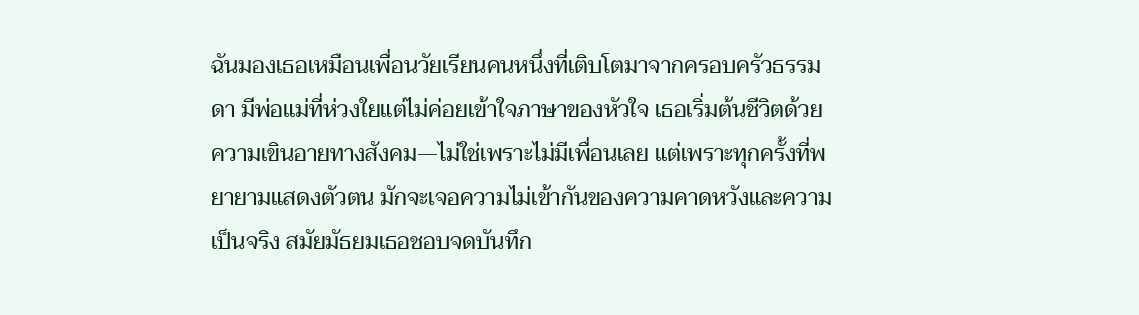ฉันมองเธอเหมือนเพื่อนวัยเรียนคนหนึ่งที่เติบโตมาจากครอบครัวธรรมดา มีพ่อแม่ที่ห่วงใยแต่ไม่ค่อยเข้าใจภาษาของหัวใจ เธอเริ่มต้นชีวิตด้วยความเขินอายทางสังคม—ไม่ใช่เพราะไม่มีเพื่อนเลย แต่เพราะทุกครั้งที่พยายามแสดงตัวตน มักจะเจอความไม่เข้ากันของความคาดหวังและความเป็นจริง สมัยมัธยมเธอชอบจดบันทึก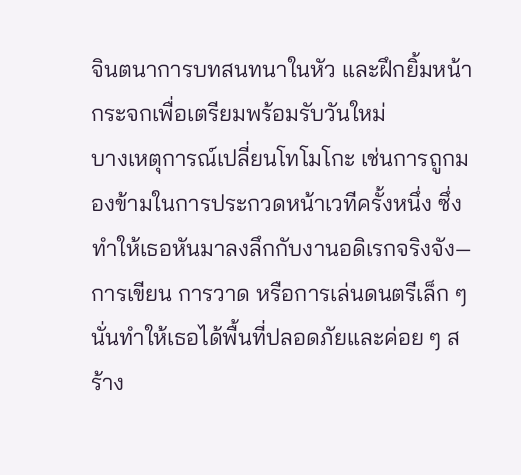จินตนาการบทสนทนาในหัว และฝึกยิ้มหน้ากระจกเพื่อเตรียมพร้อมรับวันใหม่
บางเหตุการณ์เปลี่ยนโทโมโกะ เช่นการถูกมองข้ามในการประกวดหน้าเวทีครั้งหนึ่ง ซึ่งทำให้เธอหันมาลงลึกกับงานอดิเรกจริงจัง—การเขียน การวาด หรือการเล่นดนตรีเล็ก ๆ นั่นทำให้เธอได้พื้นที่ปลอดภัยและค่อย ๆ สร้าง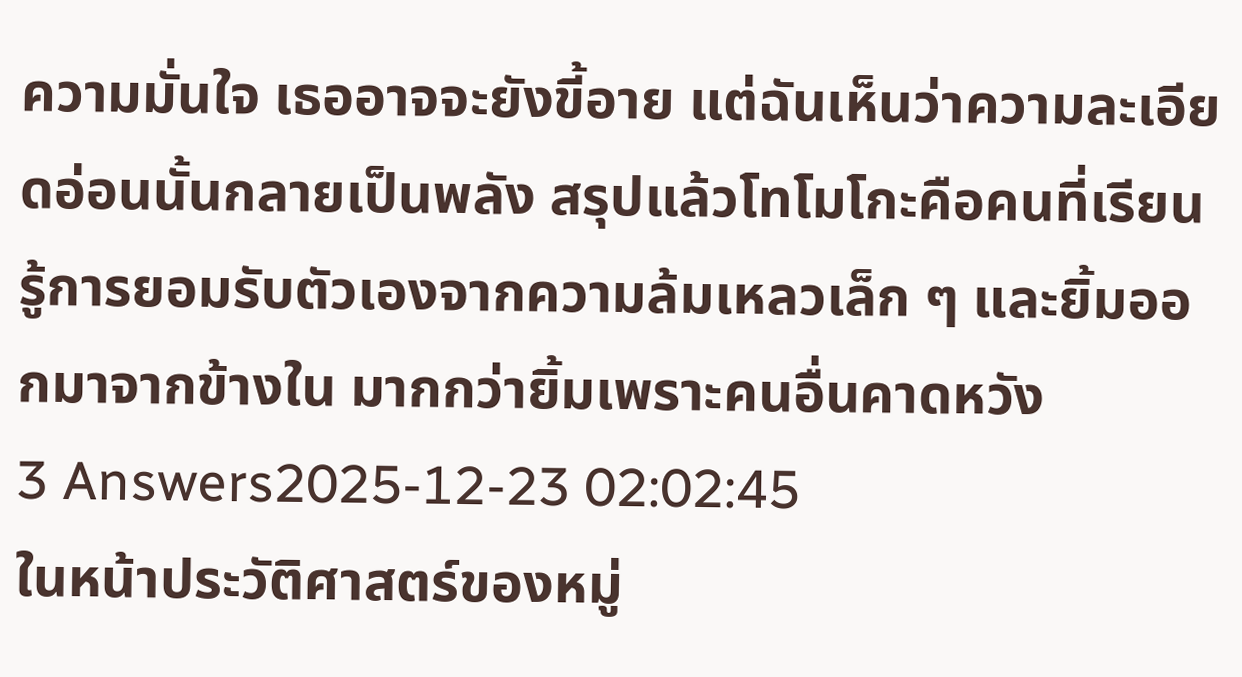ความมั่นใจ เธออาจจะยังขี้อาย แต่ฉันเห็นว่าความละเอียดอ่อนนั้นกลายเป็นพลัง สรุปแล้วโทโมโกะคือคนที่เรียนรู้การยอมรับตัวเองจากความล้มเหลวเล็ก ๆ และยิ้มออกมาจากข้างใน มากกว่ายิ้มเพราะคนอื่นคาดหวัง
3 Answers2025-12-23 02:02:45
ในหน้าประวัติศาสตร์ของหมู่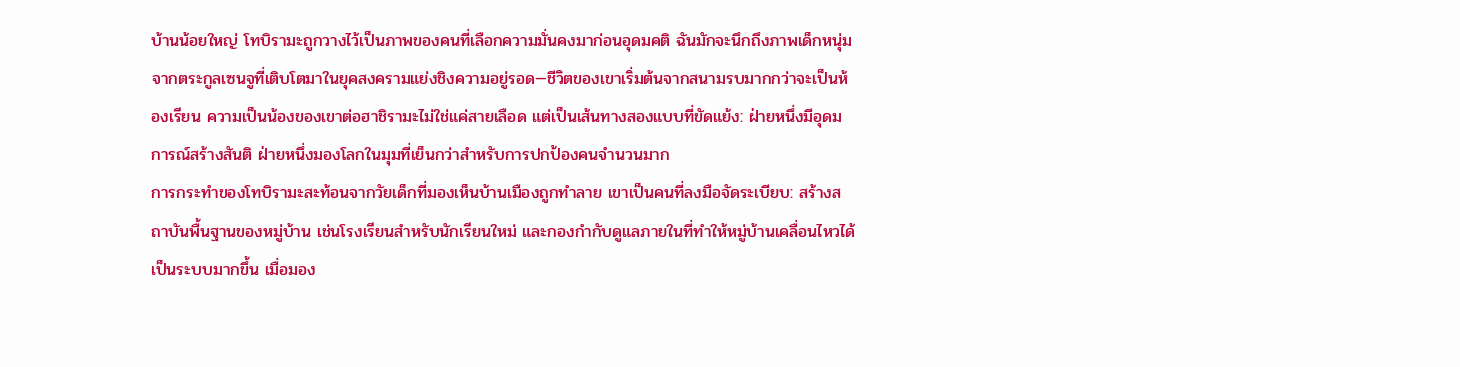บ้านน้อยใหญ่ โทบิรามะถูกวางไว้เป็นภาพของคนที่เลือกความมั่นคงมาก่อนอุดมคติ ฉันมักจะนึกถึงภาพเด็กหนุ่มจากตระกูลเซนจูที่เติบโตมาในยุคสงครามแย่งชิงความอยู่รอด—ชีวิตของเขาเริ่มต้นจากสนามรบมากกว่าจะเป็นห้องเรียน ความเป็นน้องของเขาต่อฮาชิรามะไม่ใช่แค่สายเลือด แต่เป็นเส้นทางสองแบบที่ขัดแย้ง: ฝ่ายหนึ่งมีอุดมการณ์สร้างสันติ ฝ่ายหนึ่งมองโลกในมุมที่เย็นกว่าสำหรับการปกป้องคนจำนวนมาก
การกระทำของโทบิรามะสะท้อนจากวัยเด็กที่มองเห็นบ้านเมืองถูกทำลาย เขาเป็นคนที่ลงมือจัดระเบียบ: สร้างสถาบันพื้นฐานของหมู่บ้าน เช่นโรงเรียนสำหรับนักเรียนใหม่ และกองกำกับดูแลภายในที่ทำให้หมู่บ้านเคลื่อนไหวได้เป็นระบบมากขึ้น เมื่อมอง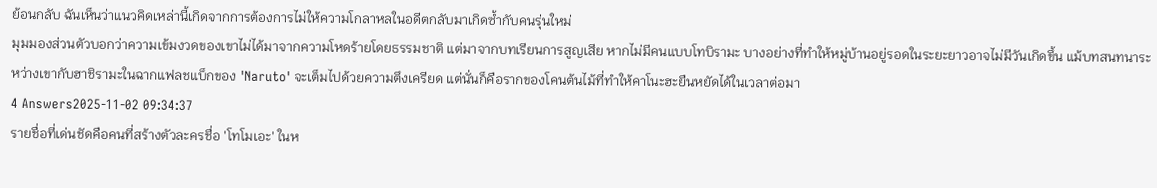ย้อนกลับ ฉันเห็นว่าแนวคิดเหล่านี้เกิดจากการต้องการไม่ให้ความโกลาหลในอดีตกลับมาเกิดซ้ำกับคนรุ่นใหม่
มุมมองส่วนตัวบอกว่าความเข้มงวดของเขาไม่ได้มาจากความโหดร้ายโดยธรรมชาติ แต่มาจากบทเรียนการสูญเสีย หากไม่มีคนแบบโทบิรามะ บางอย่างที่ทำให้หมู่บ้านอยู่รอดในระยะยาวอาจไม่มีวันเกิดขึ้น แม้บทสนทนาระหว่างเขากับฮาชิรามะในฉากแฟลชแบ็กของ 'Naruto' จะเต็มไปด้วยความตึงเครียด แต่นั่นก็คือรากของโคนต้นไม้ที่ทำให้คาโนะฮะยืนหยัดได้ในเวลาต่อมา
4 Answers2025-11-02 09:34:37
รายชื่อที่เด่นชัดคือคนที่สร้างตัวละครชื่อ 'โทโมเอะ' ในห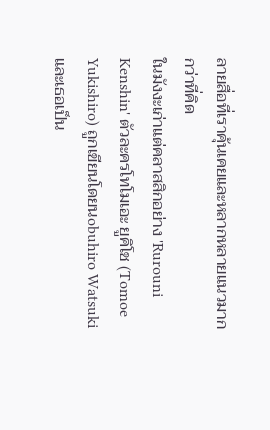ลายสื่อที่เราคุ้นเคยและหลากหลายแนวมากกว่าที่คิด
ในมังงะเก่าแต่คลาสสิกอย่าง 'Rurouni Kenshin' ตัวละครโทโมเอะ ยูคิโช (Tomoe Yukishiro) ถูกเขียนโดยนobuhiro Watsuki และเธอเป็น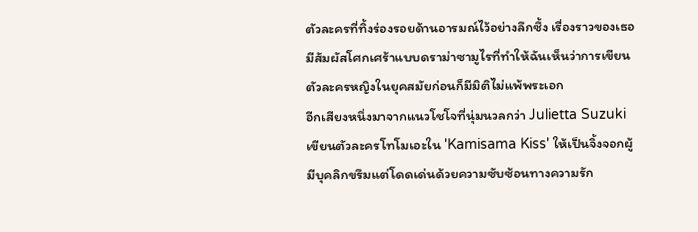ตัวละครที่ทิ้งร่องรอยด้านอารมณ์ไว้อย่างลึกซึ้ง เรื่องราวของเธอมีสัมผัสโศกเศร้าแบบดราม่าซามูไรที่ทำให้ฉันเห็นว่าการเขียนตัวละครหญิงในยุคสมัยก่อนก็มีมิติไม่แพ้พระเอก
อีกเสียงหนึ่งมาจากแนวโชโจที่นุ่มนวลกว่า Julietta Suzuki เขียนตัวละครโทโมเอะใน 'Kamisama Kiss' ให้เป็นจิ้งจอกผู้มีบุคลิกขรึมแต่โดดเด่นด้วยความซับซ้อนทางความรัก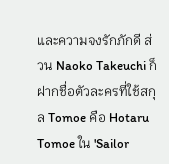และความจงรักภักดี ส่วน Naoko Takeuchi ก็ฝากชื่อตัวละครที่ใช้สกุล Tomoe คือ Hotaru Tomoe ใน 'Sailor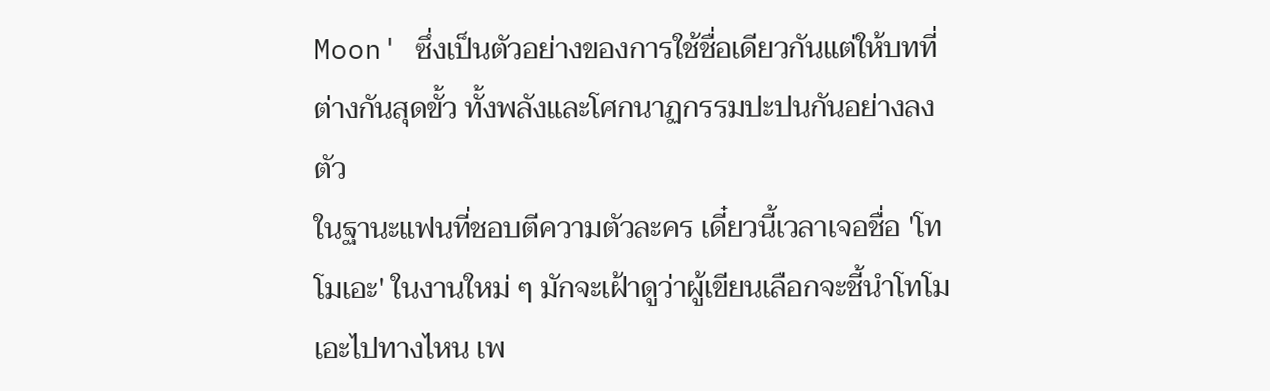Moon' ซึ่งเป็นตัวอย่างของการใช้ชื่อเดียวกันแต่ให้บทที่ต่างกันสุดขั้ว ทั้งพลังและโศกนาฏกรรมปะปนกันอย่างลงตัว
ในฐานะแฟนที่ชอบตีความตัวละคร เดี๋ยวนี้เวลาเจอชื่อ 'โทโมเอะ' ในงานใหม่ ๆ มักจะเฝ้าดูว่าผู้เขียนเลือกจะชี้นำโทโมเอะไปทางไหน เพ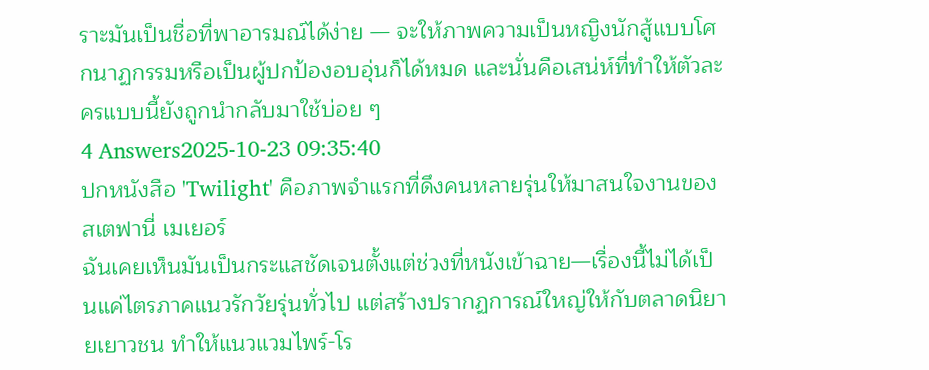ราะมันเป็นชื่อที่พาอารมณ์ได้ง่าย — จะให้ภาพความเป็นหญิงนักสู้แบบโศกนาฏกรรมหรือเป็นผู้ปกป้องอบอุ่นก็ได้หมด และนั่นคือเสน่ห์ที่ทำให้ตัวละครแบบนี้ยังถูกนำกลับมาใช้บ่อย ๆ
4 Answers2025-10-23 09:35:40
ปกหนังสือ 'Twilight' คือภาพจำแรกที่ดึงคนหลายรุ่นให้มาสนใจงานของ สเตฟานี่ เมเยอร์
ฉันเคยเห็นมันเป็นกระแสชัดเจนตั้งแต่ช่วงที่หนังเข้าฉาย—เรื่องนี้ไม่ได้เป็นแค่ไตรภาคแนวรักวัยรุ่นทั่วไป แต่สร้างปรากฏการณ์ใหญ่ให้กับตลาดนิยายเยาวชน ทำให้แนวแวมไพร์-โร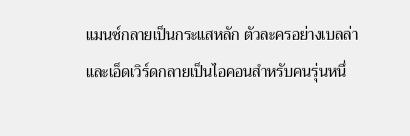แมนซ์กลายเป็นกระแสหลัก ตัวละครอย่างเบลล่าและเอ็ดเวิร์ดกลายเป็นไอคอนสำหรับคนรุ่นหนึ่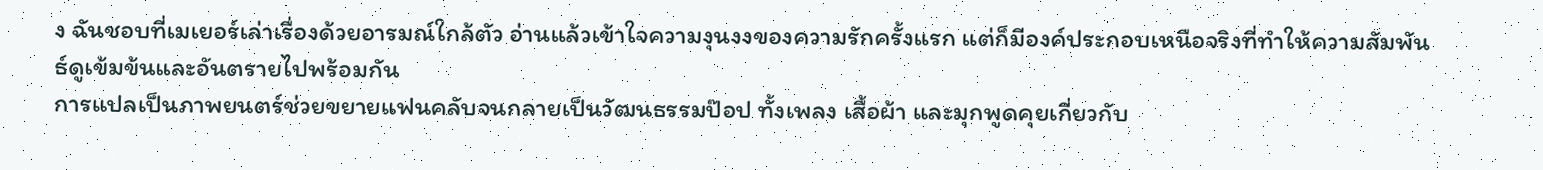ง ฉันชอบที่เมเยอร์เล่าเรื่องด้วยอารมณ์ใกล้ตัว อ่านแล้วเข้าใจความงุนงงของความรักครั้งแรก แต่ก็มีองค์ประกอบเหนือจริงที่ทำให้ความสัมพันธ์ดูเข้มข้นและอันตรายไปพร้อมกัน
การแปลเป็นภาพยนตร์ช่วยขยายแฟนคลับจนกลายเป็นวัฒนธรรมป๊อป ทั้งเพลง เสื้อผ้า และมุกพูดคุยเกี่ยวกับ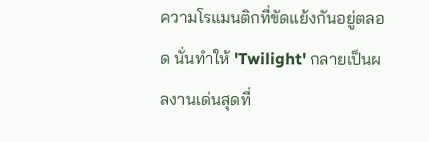ความโรแมนติกที่ขัดแย้งกันอยู่ตลอด นั่นทำให้ 'Twilight' กลายเป็นผลงานเด่นสุดที่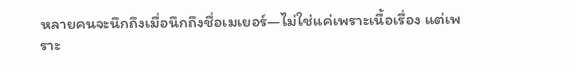หลายคนจะนึกถึงเมื่อนึกถึงชื่อเมเยอร์—ไม่ใช่แค่เพราะเนื้อเรื่อง แต่เพราะ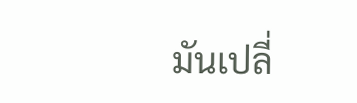มันเปลี่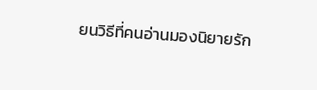ยนวิธีที่คนอ่านมองนิยายรัก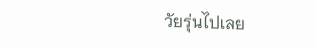วัยรุ่นไปเลย